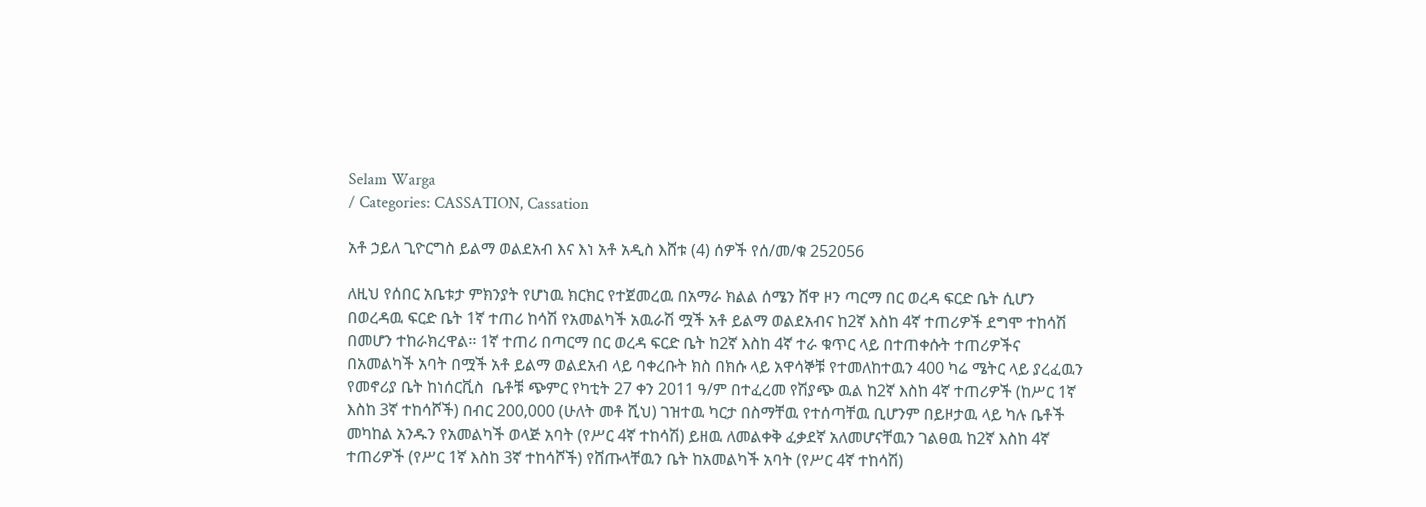Selam Warga
/ Categories: CASSATION, Cassation

አቶ ኃይለ ጊዮርግስ ይልማ ወልደአብ እና እነ አቶ አዲስ እሸቱ (4) ሰዎች የሰ/መ/ቁ 252056

ለዚህ የሰበር አቤቱታ ምክንያት የሆነዉ ክርክር የተጀመረዉ በአማራ ክልል ሰሜን ሸዋ ዞን ጣርማ በር ወረዳ ፍርድ ቤት ሲሆን በወረዳዉ ፍርድ ቤት 1ኛ ተጠሪ ከሳሽ የአመልካች አዉራሽ ሟች አቶ ይልማ ወልደአብና ከ2ኛ እስከ 4ኛ ተጠሪዎች ደግሞ ተከሳሽ በመሆን ተከራክረዋል፡፡ 1ኛ ተጠሪ በጣርማ በር ወረዳ ፍርድ ቤት ከ2ኛ እስከ 4ኛ ተራ ቁጥር ላይ በተጠቀሱት ተጠሪዎችና በአመልካች አባት በሟች አቶ ይልማ ወልደአብ ላይ ባቀረቡት ክስ በክሱ ላይ አዋሳኞቹ የተመለከተዉን 400 ካሬ ሜትር ላይ ያረፈዉን  የመኖሪያ ቤት ከነሰርቪስ  ቤቶቹ ጭምር የካቲት 27 ቀን 2011 ዓ/ም በተፈረመ የሽያጭ ዉል ከ2ኛ እስከ 4ኛ ተጠሪዎች (ከሥር 1ኛ እስከ 3ኛ ተከሳሾች) በብር 200,000 (ሁለት መቶ ሺህ) ገዝተዉ ካርታ በስማቸዉ የተሰጣቸዉ ቢሆንም በይዞታዉ ላይ ካሉ ቤቶች መካከል አንዱን የአመልካች ወላጅ አባት (የሥር 4ኛ ተከሳሽ) ይዘዉ ለመልቀቅ ፈቃደኛ አለመሆናቸዉን ገልፀዉ ከ2ኛ እስከ 4ኛ ተጠሪዎች (የሥር 1ኛ እስከ 3ኛ ተከሳሾች) የሸጡላቸዉን ቤት ከአመልካች አባት (የሥር 4ኛ ተከሳሽ)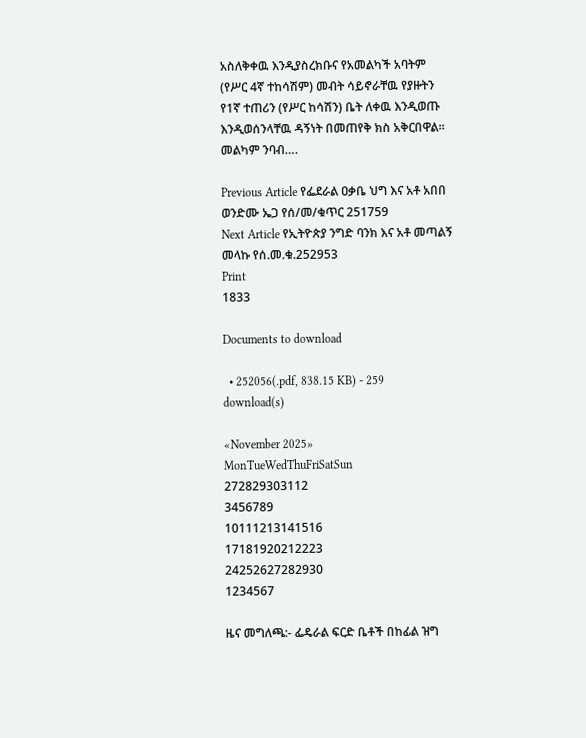አስለቅቀዉ እንዲያስረክቡና የአመልካች አባትም (የሥር 4ኛ ተከሳሽም) መብት ሳይኖራቸዉ የያዙትን የ1ኛ ተጠሪን (የሥር ከሳሽን) ቤት ለቀዉ እንዲወጡ እንዲወሰንላቸዉ ዳኝነት በመጠየቅ ክስ አቅርበዋል፡፡መልካም ንባብ….

Previous Article የፌደራል ዐቃቤ ህግ እና አቶ አበበ ወንድሙ ኤጋ የሰ/መ/ቁጥር 251759
Next Article የኢትዮጵያ ንግድ ባንክ እና አቶ መጣልኝ መላኩ የሰ.መ.ቁ.252953
Print
1833

Documents to download

  • 252056(.pdf, 838.15 KB) - 259 download(s)

«November 2025»
MonTueWedThuFriSatSun
272829303112
3456789
10111213141516
17181920212223
24252627282930
1234567

ዜና መግለጫ:- ፌዴራል ፍርድ ቤቶች በከፊል ዝግ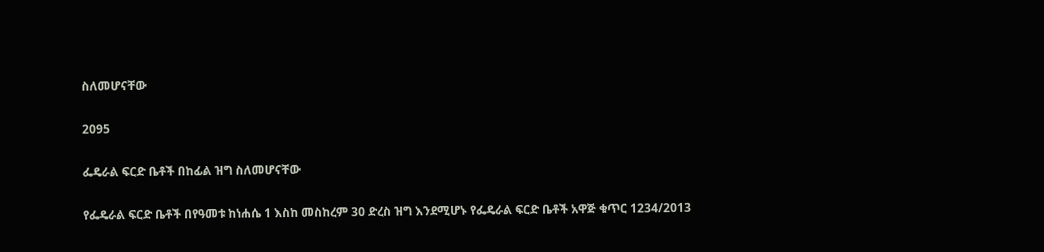ስለመሆናቸው

2095

ፌዴራል ፍርድ ቤቶች በከፊል ዝግ ስለመሆናቸው

የፌዴራል ፍርድ ቤቶች በየዓመቱ ከነሐሴ 1 እስከ መስከረም 30 ድረስ ዝግ እንደሚሆኑ የፌዴራል ፍርድ ቤቶች አዋጅ ቁጥር 1234/2013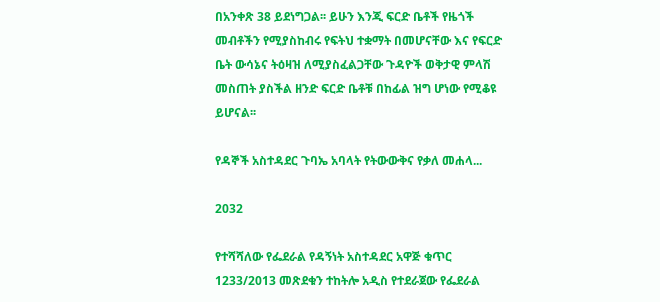በአንቀጽ 38 ይደነግጋል፡፡ ይሁን እንጂ ፍርድ ቤቶች የዜጎች መብቶችን የሚያስከብሩ የፍትህ ተቋማት በመሆናቸው እና የፍርድ ቤት ውሳኔና ትዕዛዝ ለሚያስፈልጋቸው ጉዳዮች ወቅታዊ ምላሽ መስጠት ያስችል ዘንድ ፍርድ ቤቶቹ በከፊል ዝግ ሆነው የሚቆዩ ይሆናል፡፡

የዳኞች አስተዳደር ጉባኤ አባላት የትውውቅና የቃለ መሐላ...

2032

የተሻሻለው የፌደራል የዳኝነት አስተዳደር አዋጅ ቁጥር 1233/2013 መጽደቁን ተከትሎ አዲስ የተደራጀው የፌደራል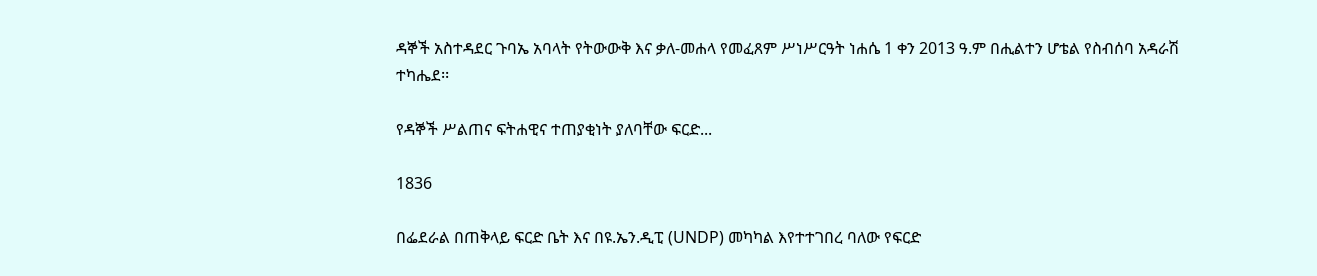ዳኞች አስተዳደር ጉባኤ አባላት የትውውቅ እና ቃለ-መሐላ የመፈጸም ሥነሥርዓት ነሐሴ 1 ቀን 2013 ዓ.ም በሒልተን ሆቴል የስብሰባ አዳራሽ ተካሔደ፡፡

የዳኞች ሥልጠና ፍትሐዊና ተጠያቂነት ያለባቸው ፍርድ...

1836

በፌደራል በጠቅላይ ፍርድ ቤት እና በዩ.ኤን.ዲፒ (UNDP) መካካል እየተተገበረ ባለው የፍርድ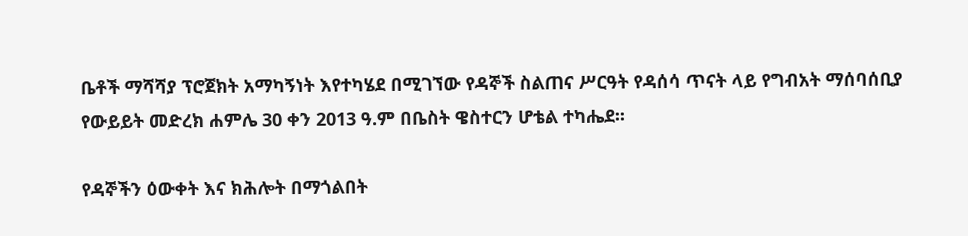ቤቶች ማሻሻያ ፕሮጀክት አማካኝነት እየተካሄደ በሚገኘው የዳኞች ስልጠና ሥርዓት የዳሰሳ ጥናት ላይ የግብአት ማሰባሰቢያ የውይይት መድረክ ሐምሌ 30 ቀን 2013 ዓ.ም በቤስት ዌስተርን ሆቴል ተካሔደ፡፡

የዳኞችን ዕውቀት እና ክሕሎት በማጎልበት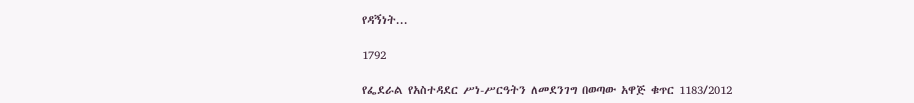የዳኝነት...

1792

የፌደራል የአስተዳደር ሥነ-ሥርዓትን ለመደንገግ በወጣው አዋጅ ቁጥር 1183/2012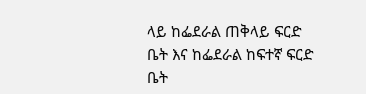ላይ ከፌደራል ጠቅላይ ፍርድ ቤት እና ከፌደራል ከፍተኛ ፍርድ ቤት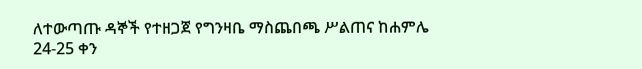ለተውጣጡ ዳኞች የተዘጋጀ የግንዛቤ ማስጨበጫ ሥልጠና ከሐምሌ 24-25 ቀን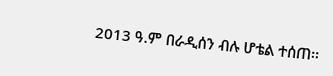2013 ዓ.ም በራዲሰን ብሉ ሆቴል ተሰጠ፡፡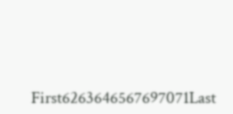First6263646567697071Last